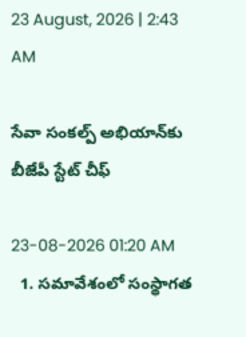23 August, 2026 | 2:43 AM

సేవా సంకల్ప్ అభియాన్‌కు బీజేపీ స్టేట్ చీఫ్

23-08-2026 01:20 AM
  1. సమావేశంలో సంస్థాగత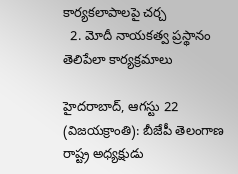కార్యకలాపాలపై చర్చ
  2. మోదీ నాయకత్వ ప్రస్థానం తెలిపేలా కార్యక్రమాలు

హైదరాబాద్, ఆగస్టు 22 (విజయక్రాంతి): బీజేపీ తెలంగాణ రాష్ట్ర అధ్యక్షుడు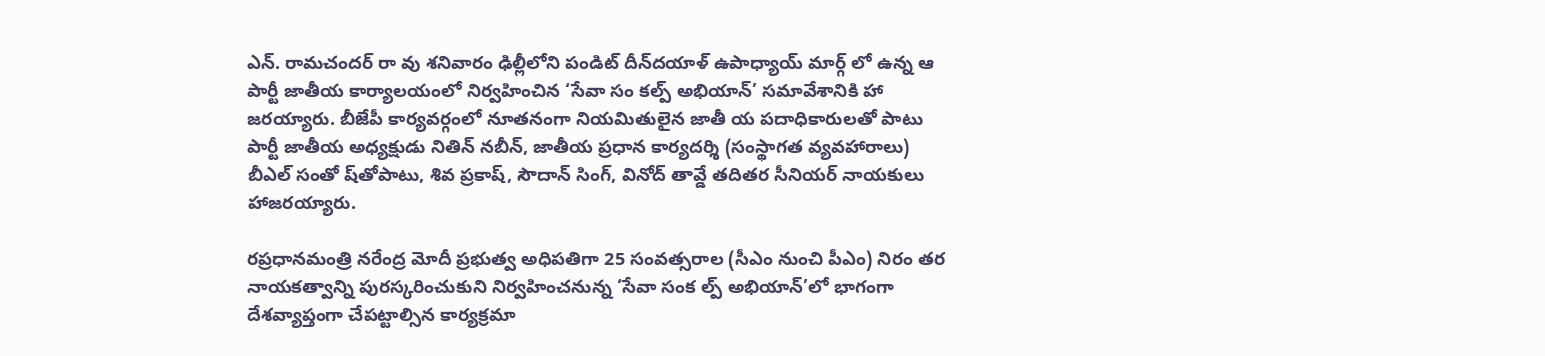ఎన్. రామచందర్ రా వు శనివారం ఢిల్లీలోని పండిట్ దీన్‌దయాళ్ ఉపాధ్యాయ్ మార్గ్ లో ఉన్న ఆ పార్టీ జాతీయ కార్యాలయంలో నిర్వహించిన ‘సేవా సం కల్ప్ అభియాన్’ సమావేశానికి హా జరయ్యారు. బీజేపీ కార్యవర్గంలో నూతనంగా నియమితులైన జాతీ య పదాధికారులతో పాటు పార్టీ జాతీయ అధ్యక్షుడు నితిన్ నబీన్, జాతీయ ప్రధాన కార్యదర్శి (సంస్థాగత వ్యవహారాలు) బీఎల్ సంతో ష్‌తోపాటు, శివ ప్రకాష్, సౌదాన్ సింగ్, వినోద్ తావ్డే తదితర సీనియర్ నాయకులు హాజరయ్యారు.

రప్రధానమంత్రి నరేంద్ర మోదీ ప్రభుత్వ అధిపతిగా 25 సంవత్సరాల (సీఎం నుంచి పీఎం) నిరం తర నాయకత్వాన్ని పురస్కరించుకుని నిర్వహించనున్న ‘సేవా సంక ల్ప్ అభియాన్’లో భాగంగా దేశవ్యాప్తంగా చేపట్టాల్సిన కార్యక్రమా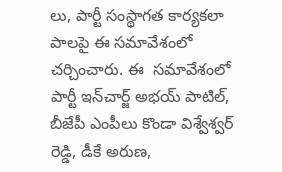లు, పార్టీ సంస్థాగత కార్యకలా పాలపై ఈ సమావేశంలో చర్చించారు. ఈ  సమావేశంలో పార్టీ ఇన్‌చార్జ్ అభయ్ పాటిల్, బీజేపీ ఎంపీలు కొండా విశ్వేశ్వర్ రెడ్డి, డీకే అరుణ,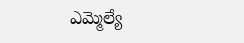ఎమ్మెల్యే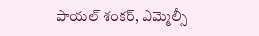పాయల్ శంకర్, ఎమ్మెల్సీ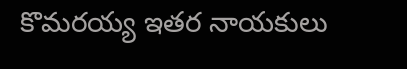కొమరయ్య ఇతర నాయకులు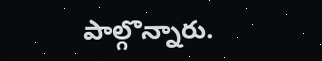పాల్గొన్నారు.